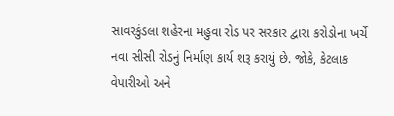સાવરકુંડલા શહેરના મહુવા રોડ પર સરકાર દ્વારા કરોડોના ખર્ચે નવા સીસી રોડનું નિર્માણ કાર્ય શરૂ કરાયું છે. જોકે, કેટલાક વેપારીઓ અને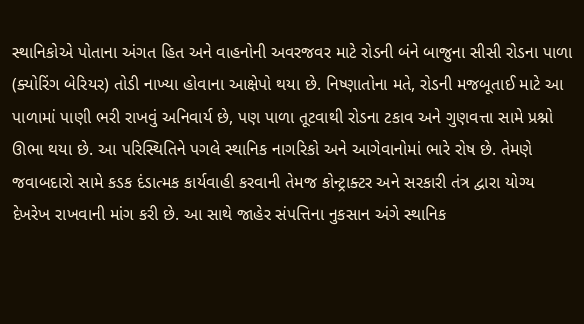સ્થાનિકોએ પોતાના અંગત હિત અને વાહનોની અવરજવર માટે રોડની બંને બાજુના સીસી રોડના પાળા (ક્યોરિંગ બેરિયર) તોડી નાખ્યા હોવાના આક્ષેપો થયા છે. નિષ્ણાતોના મતે, રોડની મજબૂતાઈ માટે આ પાળામાં પાણી ભરી રાખવું અનિવાર્ય છે, પણ પાળા તૂટવાથી રોડના ટકાવ અને ગુણવત્તા સામે પ્રશ્નો ઊભા થયા છે. આ પરિસ્થિતિને પગલે સ્થાનિક નાગરિકો અને આગેવાનોમાં ભારે રોષ છે. તેમણે જવાબદારો સામે કડક દંડાત્મક કાર્યવાહી કરવાની તેમજ કોન્ટ્રાક્ટર અને સરકારી તંત્ર દ્વારા યોગ્ય દેખરેખ રાખવાની માંગ કરી છે. આ સાથે જાહેર સંપત્તિના નુકસાન અંગે સ્થાનિક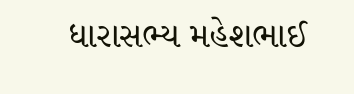ધારાસભ્ય મહેશભાઈ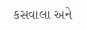કસવાલા અને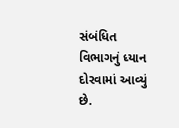સંબંધિત વિભાગનું ધ્યાન દોરવામાં આવ્યું છે.